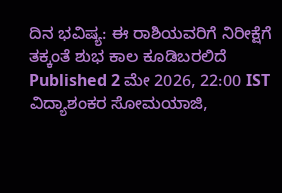ದಿನ ಭವಿಷ್ಯ: ಈ ರಾಶಿಯವರಿಗೆ ನಿರೀಕ್ಷೆಗೆ ತಕ್ಕಂತೆ ಶುಭ ಕಾಲ ಕೂಡಿಬರಲಿದೆ
Published 2 ಮೇ 2026, 22:00 IST
ವಿದ್ಯಾಶಂಕರ ಸೋಮಯಾಜಿ,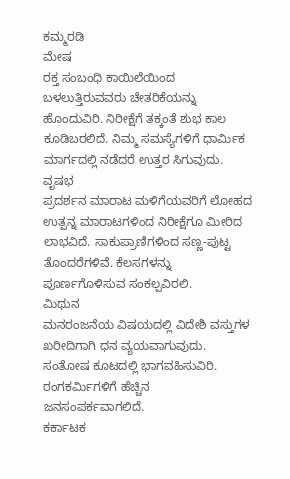ಕಮ್ಮರಡಿ
ಮೇಷ
ರಕ್ತ ಸಂಬಂಧಿ ಕಾಯಿಲೆಯಿಂದ ಬಳಲುತ್ತಿರುವವರು ಚೇತರಿಕೆಯನ್ನು ಹೊಂದುವಿರಿ. ನಿರೀಕ್ಷೆಗೆ ತಕ್ಕಂತೆ ಶುಭ ಕಾಲ ಕೂಡಿಬರಲಿದೆ. ನಿಮ್ಮ ಸಮಸ್ಯೆಗಳಿಗೆ ಧಾರ್ಮಿಕ ಮಾರ್ಗದಲ್ಲಿ ನಡೆದರೆ ಉತ್ತರ ಸಿಗುವುದು.
ವೃಷಭ
ಪ್ರದರ್ಶನ ಮಾರಾಟ ಮಳಿಗೆಯವರಿಗೆ ಲೋಹದ ಉತ್ಪನ್ನ ಮಾರಾಟಗಳಿಂದ ನಿರೀಕ್ಷೆಗೂ ಮೀರಿದ ಲಾಭವಿದೆ. ಸಾಕುಪ್ರಾಣಿಗಳಿಂದ ಸಣ್ಣ-ಪುಟ್ಟ ತೊಂದರೆಗಳಿವೆ. ಕೆಲಸಗಳನ್ನು ಪೂರ್ಣಗೊಳಿಸುವ ಸಂಕಲ್ಪವಿರಲಿ.
ಮಿಥುನ
ಮನರಂಜನೆಯ ವಿಷಯದಲ್ಲಿ ವಿದೇಶಿ ವಸ್ತುಗಳ ಖರೀದಿಗಾಗಿ ಧನ ವ್ಯಯವಾಗುವುದು. ಸಂತೋಷ ಕೂಟದಲ್ಲಿ ಭಾಗವಹಿಸುವಿರಿ. ರಂಗಕರ್ಮಿಗಳಿಗೆ ಹೆಚ್ಚಿನ ಜನಸಂಪರ್ಕವಾಗಲಿದೆ.
ಕರ್ಕಾಟಕ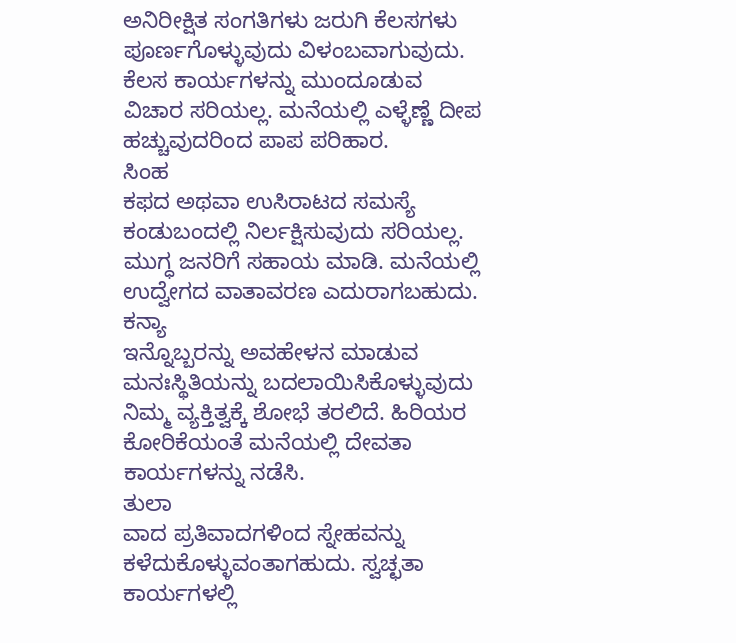ಅನಿರೀಕ್ಷಿತ ಸಂಗತಿಗಳು ಜರುಗಿ ಕೆಲಸಗಳು ಪೂರ್ಣಗೊಳ್ಳುವುದು ವಿಳಂಬವಾಗುವುದು. ಕೆಲಸ ಕಾರ್ಯಗಳನ್ನು ಮುಂದೂಡುವ ವಿಚಾರ ಸರಿಯಲ್ಲ. ಮನೆಯಲ್ಲಿ ಎಳ್ಳೆಣ್ಣೆ ದೀಪ ಹಚ್ಚುವುದರಿಂದ ಪಾಪ ಪರಿಹಾರ.
ಸಿಂಹ
ಕಫದ ಅಥವಾ ಉಸಿರಾಟದ ಸಮಸ್ಯೆ ಕಂಡುಬಂದಲ್ಲಿ ನಿರ್ಲಕ್ಷಿಸುವುದು ಸರಿಯಲ್ಲ. ಮುಗ್ಧ ಜನರಿಗೆ ಸಹಾಯ ಮಾಡಿ. ಮನೆಯಲ್ಲಿ ಉದ್ವೇಗದ ವಾತಾವರಣ ಎದುರಾಗಬಹುದು.
ಕನ್ಯಾ
ಇನ್ನೊಬ್ಬರನ್ನು ಅವಹೇಳನ ಮಾಡುವ ಮನಃಸ್ಥಿತಿಯನ್ನು ಬದಲಾಯಿಸಿಕೊಳ್ಳುವುದು ನಿಮ್ಮ ವ್ಯಕ್ತಿತ್ವಕ್ಕೆ ಶೋಭೆ ತರಲಿದೆ. ಹಿರಿಯರ ಕೋರಿಕೆಯಂತೆ ಮನೆಯಲ್ಲಿ ದೇವತಾ ಕಾರ್ಯಗಳನ್ನು ನಡೆಸಿ.
ತುಲಾ
ವಾದ ಪ್ರತಿವಾದಗಳಿಂದ ಸ್ನೇಹವನ್ನು ಕಳೆದುಕೊಳ್ಳುವಂತಾಗಹುದು. ಸ್ವಚ್ಛತಾ ಕಾರ್ಯಗಳಲ್ಲಿ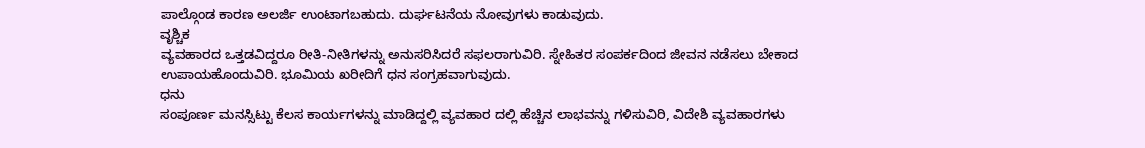ಪಾಲ್ಗೊಂಡ ಕಾರಣ ಅಲರ್ಜಿ ಉಂಟಾಗಬಹುದು. ದುರ್ಘಟನೆಯ ನೋವುಗಳು ಕಾಡುವುದು.
ವೃಶ್ಚಿಕ
ವ್ಯವಹಾರದ ಒತ್ತಡವಿದ್ದರೂ ರೀತಿ-ನೀತಿಗಳನ್ನು ಅನುಸರಿಸಿದರೆ ಸಫಲರಾಗುವಿರಿ. ಸ್ನೇಹಿತರ ಸಂಪರ್ಕದಿಂದ ಜೀವನ ನಡೆಸಲು ಬೇಕಾದ ಉಪಾಯಹೊಂದುವಿರಿ. ಭೂಮಿಯ ಖರೀದಿಗೆ ಧನ ಸಂಗ್ರಹವಾಗುವುದು.
ಧನು
ಸಂಪೂರ್ಣ ಮನಸ್ಸಿಟ್ಟು ಕೆಲಸ ಕಾರ್ಯಗಳನ್ನು ಮಾಡಿದ್ದಲ್ಲಿ ವ್ಯವಹಾರ ದಲ್ಲಿ ಹೆಚ್ಚಿನ ಲಾಭವನ್ನು ಗಳಿಸುವಿರಿ, ವಿದೇಶಿ ವ್ಯವಹಾರಗಳು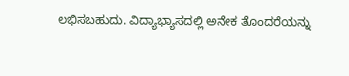ಲಭಿಸಬಹುದು. ವಿದ್ಯಾಭ್ಯಾಸದಲ್ಲಿ ಅನೇಕ ತೊಂದರೆಯನ್ನು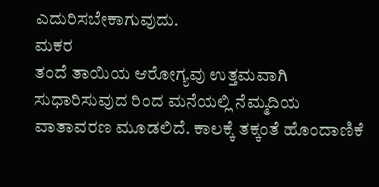ಎದುರಿಸಬೇಕಾಗುವುದು.
ಮಕರ
ತಂದೆ ತಾಯಿಯ ಆರೋಗ್ಯವು ಉತ್ತಮವಾಗಿ ಸುಧಾರಿಸುವುದ ರಿಂದ ಮನೆಯಲ್ಲಿ ನೆಮ್ಮದಿಯ ವಾತಾವರಣ ಮೂಡಲಿದೆ. ಕಾಲಕ್ಕೆ ತಕ್ಕಂತೆ ಹೊಂದಾಣಿಕೆ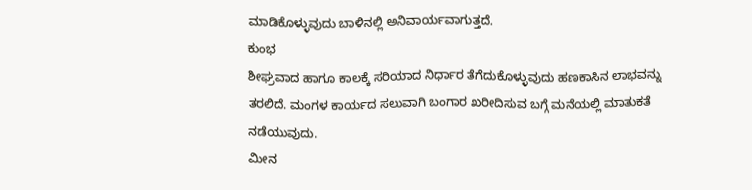ಮಾಡಿಕೊಳ್ಳುವುದು ಬಾಳಿನಲ್ಲಿ ಅನಿವಾರ್ಯವಾಗುತ್ತದೆ.
ಕುಂಭ
ಶೀಘ್ರವಾದ ಹಾಗೂ ಕಾಲಕ್ಕೆ ಸರಿಯಾದ ನಿರ್ಧಾರ ತೆಗೆದುಕೊಳ್ಳುವುದು ಹಣಕಾಸಿನ ಲಾಭವನ್ನು ತರಲಿದೆ. ಮಂಗಳ ಕಾರ್ಯದ ಸಲುವಾಗಿ ಬಂಗಾರ ಖರೀದಿಸುವ ಬಗ್ಗೆ ಮನೆಯಲ್ಲಿ ಮಾತುಕತೆ ನಡೆಯುವುದು.
ಮೀನ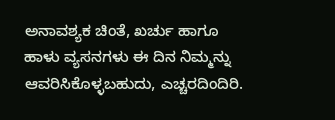ಅನಾವಶ್ಯಕ ಚಿಂತೆ, ಖರ್ಚು ಹಾಗೂ ಹಾಳು ವ್ಯಸನಗಳು ಈ ದಿನ ನಿಮ್ಮನ್ನು ಆವರಿಸಿಕೊಳ್ಳಬಹುದು, ಎಚ್ಚರದಿಂದಿರಿ.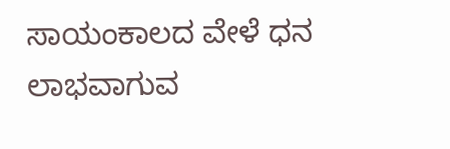ಸಾಯಂಕಾಲದ ವೇಳೆ ಧನ ಲಾಭವಾಗುವ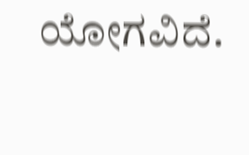ಯೋಗವಿದೆ.